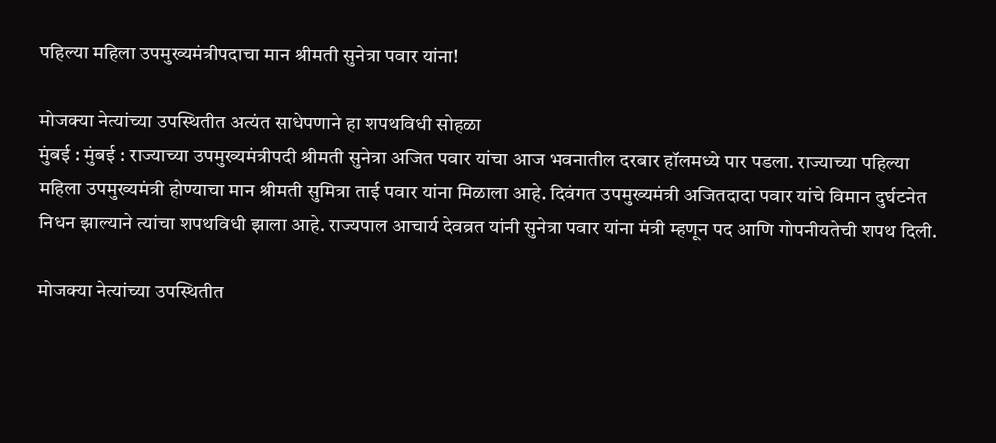पहिल्या महिला उपमुख्यमंत्रीपदाचा मान श्रीमती सुनेत्रा पवार यांना!

मोजक्या नेत्यांच्या उपस्थितीत अत्यंत साधेपणाने हा शपथविधी सोहळा
मुंबई : मुंबई : राज्याच्या उपमुख्यमंत्रीपदी श्रीमती सुनेत्रा अजित पवार यांचा आज भवनातील दरबार हॉलमध्ये पार पडला. राज्याच्या पहिल्या महिला उपमुख्यमंत्री होण्याचा मान श्रीमती सुमित्रा ताई पवार यांना मिळाला आहे. दिवंगत उपमुख्यमंत्री अजितदादा पवार यांचे विमान दुर्घटनेत निधन झाल्याने त्यांचा शपथविधी झाला आहे. राज्यपाल आचार्य देवव्रत यांनी सुनेत्रा पवार यांना मंत्री म्हणून पद आणि गोपनीयतेची शपथ दिली.

मोजक्या नेत्यांच्या उपस्थितीत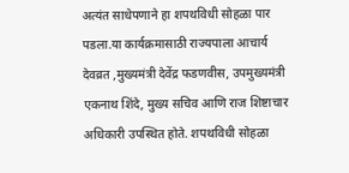अत्यंत साधेपणाने हा शपथविधी सोहळा पार पडला.या कार्यक्रमासाठी राज्यपाला आचार्य देवव्रत ,मुख्यमंत्री देवेंद्र फडणवीस, उपमुख्यमंत्री एकनाथ शिंदे, मुख्य सचिव आणि राज शिष्टाचार अधिकारी उपस्थित होते. शपथविधी सोहळा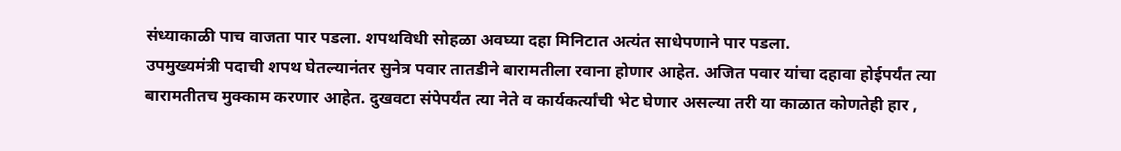संध्याकाळी पाच वाजता पार पडला. शपथविधी सोहळा अवघ्या दहा मिनिटात अत्यंत साधेपणाने पार पडला.
उपमुख्यमंत्री पदाची शपथ घेतल्यानंतर सुनेत्र पवार तातडीने बारामतीला रवाना होणार आहेत. अजित पवार यांचा दहावा होईपर्यंत त्या बारामतीतच मुक्काम करणार आहेत. दुखवटा संपेपर्यंत त्या नेते व कार्यकर्त्यांची भेट घेणार असल्या तरी या काळात कोणतेही हार ,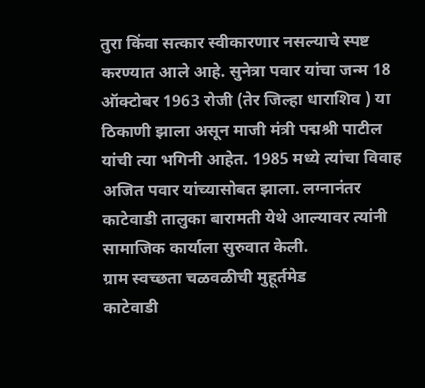तुरा किंवा सत्कार स्वीकारणार नसल्याचे स्पष्ट करण्यात आले आहे. सुनेत्रा पवार यांचा जन्म 18 ऑक्टोबर 1963 रोजी (तेर जिल्हा धाराशिव ) या ठिकाणी झाला असून माजी मंत्री पद्मश्री पाटील यांची त्या भगिनी आहेत. 1985 मध्ये त्यांचा विवाह अजित पवार यांच्यासोबत झाला. लग्नानंतर काटेवाडी तालुका बारामती येथे आल्यावर त्यांनी सामाजिक कार्याला सुरुवात केली.
ग्राम स्वच्छता चळवळीची मुहूर्तमेड
काटेवाडी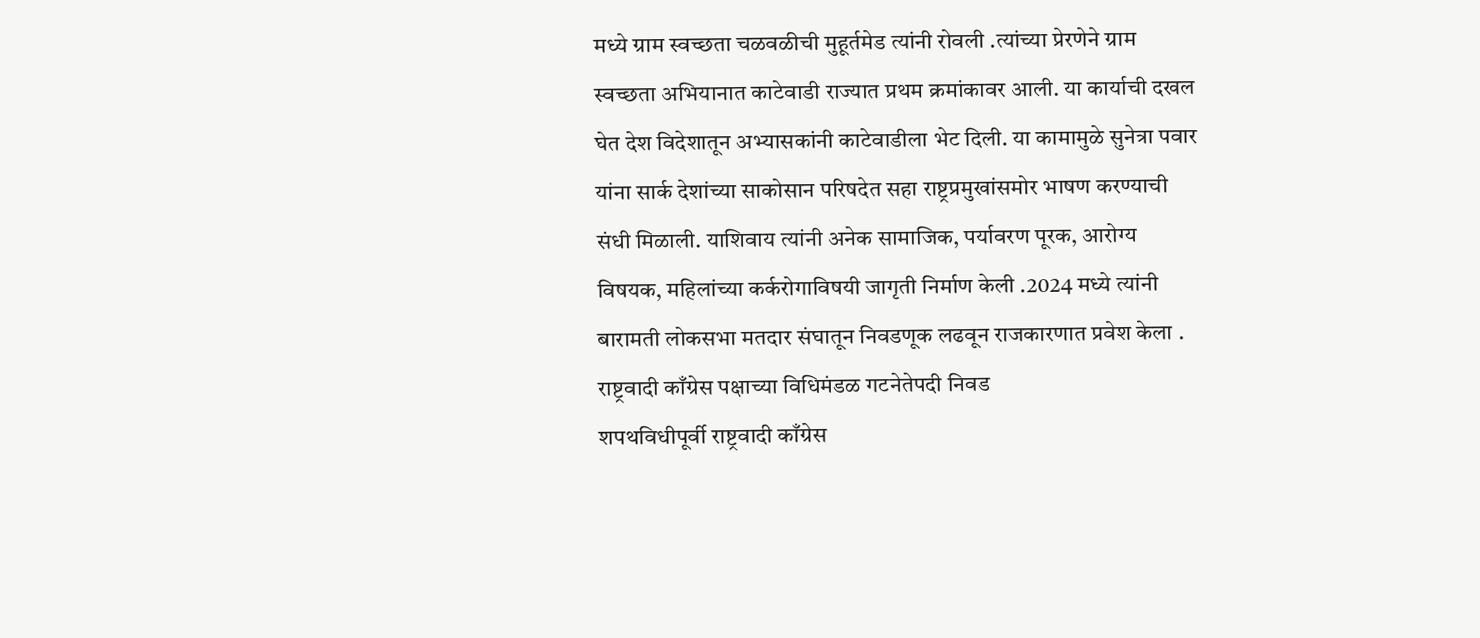मध्ये ग्राम स्वच्छता चळवळीची मुहूर्तमेड त्यांनी रोवली .त्यांच्या प्रेरणेने ग्राम स्वच्छता अभियानात काटेवाडी राज्यात प्रथम क्रमांकावर आली. या कार्याची दखल घेत देश विदेशातून अभ्यासकांनी काटेवाडीला भेट दिली. या कामामुळे सुनेत्रा पवार यांना सार्क देशांच्या साकोसान परिषदेत सहा राष्ट्रप्रमुखांसमोर भाषण करण्याची संधी मिळाली. याशिवाय त्यांनी अनेक सामाजिक, पर्यावरण पूरक, आरोग्य विषयक, महिलांच्या कर्करोगाविषयी जागृती निर्माण केली .2024 मध्ये त्यांनी बारामती लोकसभा मतदार संघातून निवडणूक लढवून राजकारणात प्रवेश केला .
राष्ट्रवादी काँग्रेस पक्षाच्या विधिमंडळ गटनेतेपदी निवड
शपथविधीपूर्वी राष्ट्रवादी काँग्रेस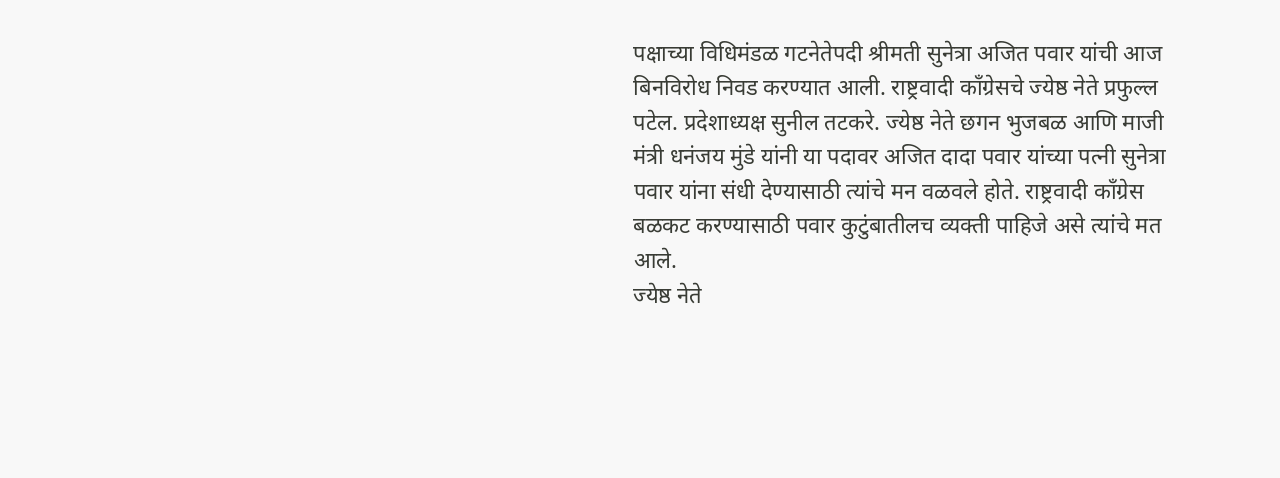पक्षाच्या विधिमंडळ गटनेतेपदी श्रीमती सुनेत्रा अजित पवार यांची आज बिनविरोध निवड करण्यात आली. राष्ट्रवादी काँग्रेसचे ज्येष्ठ नेते प्रफुल्ल पटेल. प्रदेशाध्यक्ष सुनील तटकरे. ज्येष्ठ नेते छगन भुजबळ आणि माजी मंत्री धनंजय मुंडे यांनी या पदावर अजित दादा पवार यांच्या पत्नी सुनेत्रा पवार यांना संधी देण्यासाठी त्यांचे मन वळवले होते. राष्ट्रवादी काँग्रेस बळकट करण्यासाठी पवार कुटुंबातीलच व्यक्ती पाहिजे असे त्यांचे मत आले.
ज्येष्ठ नेते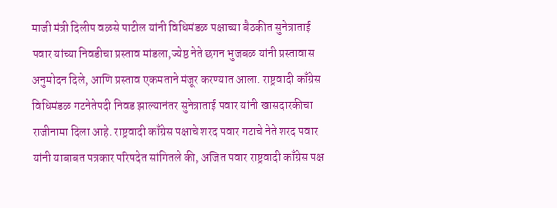माजी मंत्री दिलीप वळसे पाटील यांनी विधिमंडळ पक्षाच्या बैठकीत सुनेत्राताई पवार यांच्या निवडीचा प्रस्ताव मांडला,ज्येष्ठ नेते छगन भुजबळ यांनी प्रस्तावास अनुमोदन दिले, आणि प्रस्ताव एकमताने मंजूर करण्यात आला. राष्ट्रवादी काँग्रेस विधिमंडळ गटनेतेपदी निवड झाल्यानंतर सुनेत्राताई पवार यांनी खासदारकीचा राजीनामा दिला आहे. राष्ट्रवादी काँग्रेस पक्षाचे शरद पवार गटाचे नेते शरद पवार यांनी याबाबत पत्रकार परिषदेत सांगितले की, अजित पवार राष्ट्रवादी काँग्रेस पक्ष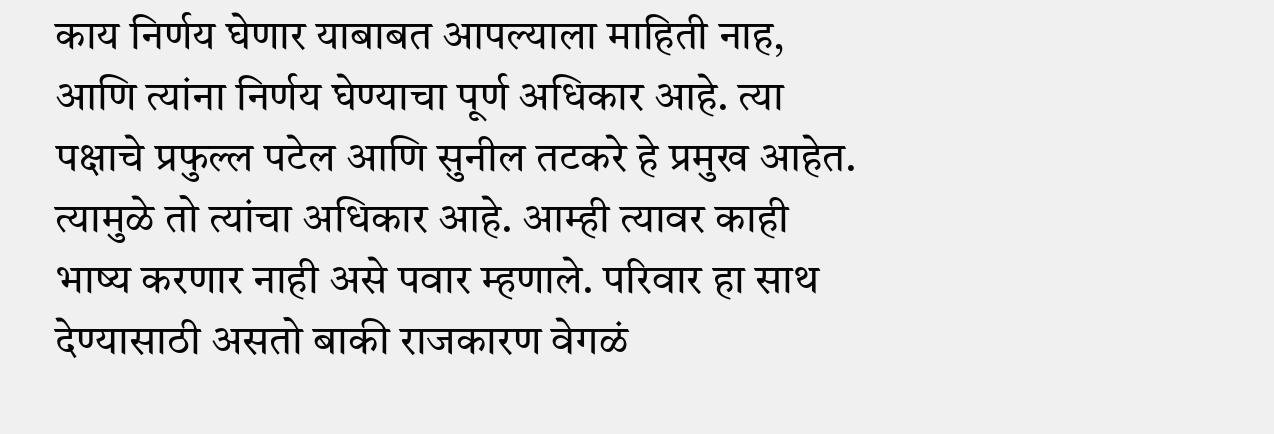काय निर्णय घेणार याबाबत आपल्याला माहिती नाह, आणि त्यांना निर्णय घेण्याचा पूर्ण अधिकार आहे. त्या पक्षाचे प्रफुल्ल पटेल आणि सुनील तटकरे हे प्रमुख आहेत. त्यामुळे तो त्यांचा अधिकार आहे. आम्ही त्यावर काही भाष्य करणार नाही असे पवार म्हणाले. परिवार हा साथ देण्यासाठी असतो बाकी राजकारण वेगळं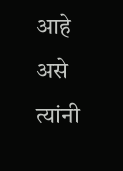आहे असे त्यांनी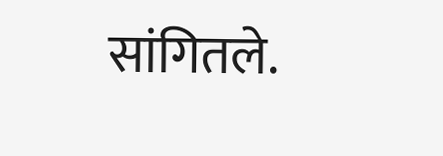सांगितले.